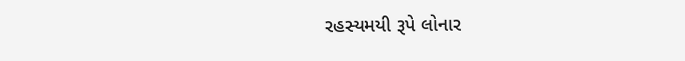રહસ્યમયી રૂપે લોનાર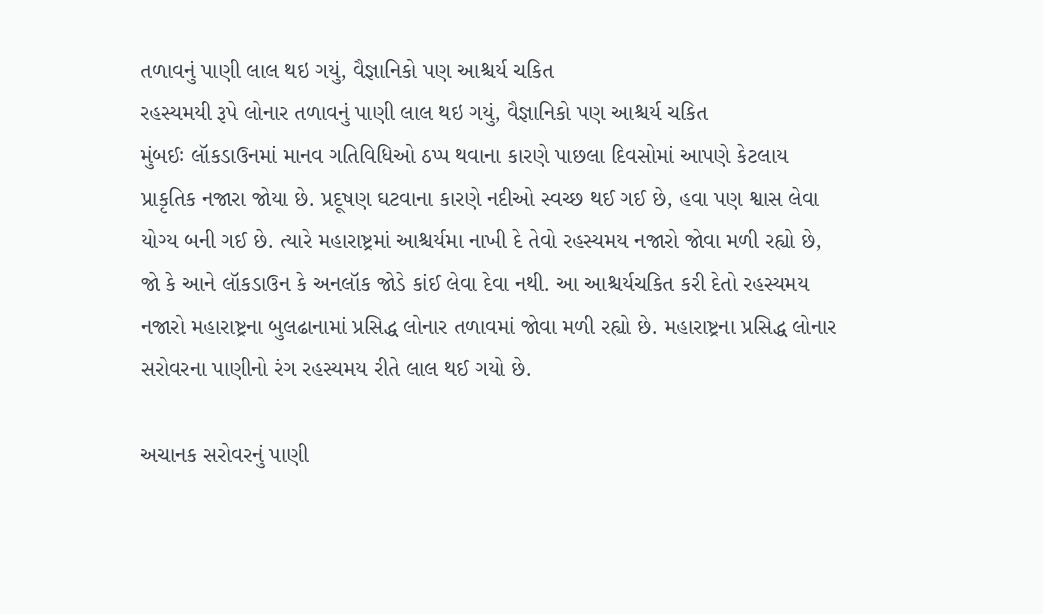તળાવનું પાણી લાલ થઇ ગયું, વૈજ્ઞાનિકો પણ આશ્ચર્ય ચકિત
રહસ્યમયી રૂપે લોનાર તળાવનું પાણી લાલ થઇ ગયું, વૈજ્ઞાનિકો પણ આશ્ચર્ય ચકિત
મુંબઈઃ લૉકડાઉનમાં માનવ ગતિવિધિઓ ઠપ્પ થવાના કારણે પાછલા દિવસોમાં આપણે કેટલાય પ્રાકૃતિક નજારા જોયા છે. પ્રદૂષણ ઘટવાના કારણે નદીઓ સ્વચ્છ થઈ ગઈ છે, હવા પણ શ્વાસ લેવા યોગ્ય બની ગઈ છે. ત્યારે મહારાષ્ટ્રમાં આશ્ચર્યમા નાખી દે તેવો રહસ્યમય નજારો જોવા મળી રહ્યો છે, જો કે આને લૉકડાઉન કે અનલૉક જોડે કાંઈ લેવા દેવા નથી. આ આશ્ચર્યચકિત કરી દેતો રહસ્યમય નજારો મહારાષ્ટ્રના બુલઢાનામાં પ્રસિદ્ધ લોનાર તળાવમાં જોવા મળી રહ્યો છે. મહારાષ્ટ્રના પ્રસિદ્ધ લોનાર સરોવરના પાણીનો રંગ રહસ્યમય રીતે લાલ થઈ ગયો છે.

અચાનક સરોવરનું પાણી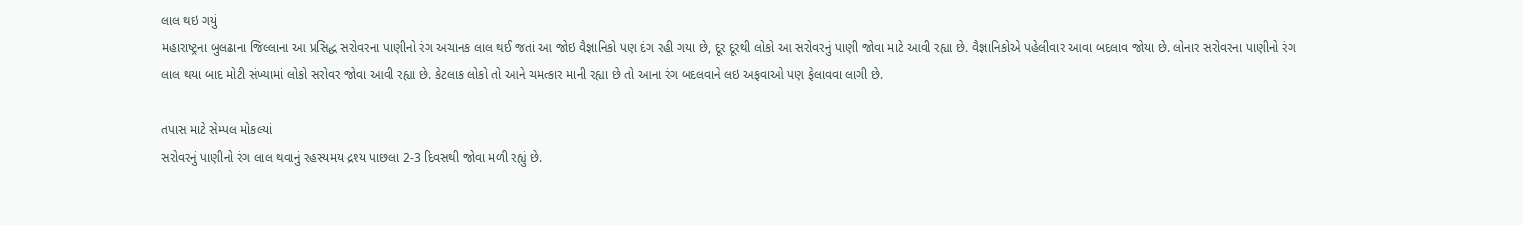લાલ થઇ ગયું
મહારાષ્ટ્રના બુલઢાના જિલ્લાના આ પ્રસિદ્ધ સરોવરના પાણીનો રંગ અચાનક લાલ થઈ જતાં આ જોઇ વૈજ્ઞાનિકો પણ દંગ રહી ગયા છે, દૂર દૂરથી લોકો આ સરોવરનું પાણી જોવા માટે આવી રહ્યા છે. વૈજ્ઞાનિકોએ પહેલીવાર આવા બદલાવ જોયા છે. લોનાર સરોવરના પાણીનો રંગ લાલ થયા બાદ મોટી સંખ્યામાં લોકો સરોવર જોવા આવી રહ્યા છે. કેટલાક લોકો તો આને ચમત્કાર માની રહ્યા છે તો આના રંગ બદલવાને લઇ અફવાઓ પણ ફેલાવવા લાગી છે.

તપાસ માટે સેમ્પલ મોકલ્યાં
સરોવરનું પાણીનો રંગ લાલ થવાનું રહસ્યમય દ્રશ્ય પાછલા 2-3 દિવસથી જોવા મળી રહ્યું છે.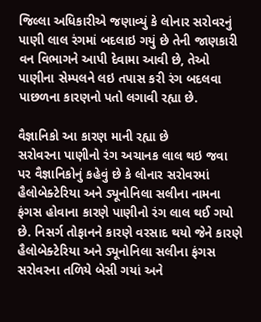જિલ્લા અધિકારીએ જણાવ્યું કે લોનાર સરોવરનું પાણી લાલ રંગમાં બદલાઇ ગયું છે તેની જાણકારી વન વિભાગને આપી દેવામા આવી છે, તેઓ પાણીના સેમ્પલને લઇ તપાસ કરી રંગ બદલવા પાછળના કારણનો પતો લગાવી રહ્યા છે.

વૈજ્ઞાનિકો આ કારણ માની રહ્યા છે
સરોવરના પાણીનો રંગ અચાનક લાલ થઇ જવા પર વૈજ્ઞાનિકોનું કહેવું છે કે લોનાર સરોવરમાં હૈલોબેક્ટેરિયા અને ડ્યૂનોનિલા સલીના નામના ફંગસ હોવાના કારણે પાણીનો રંગ લાલ થઈ ગયો છે. નિસર્ગ તોફાનને કારણે વરસાદ થયો જેને કારણે હૈલોબેક્ટેરિયા અને ડ્યૂનોનિલા સલીના ફંગસ સરોવરના તળિયે બેસી ગયાં અને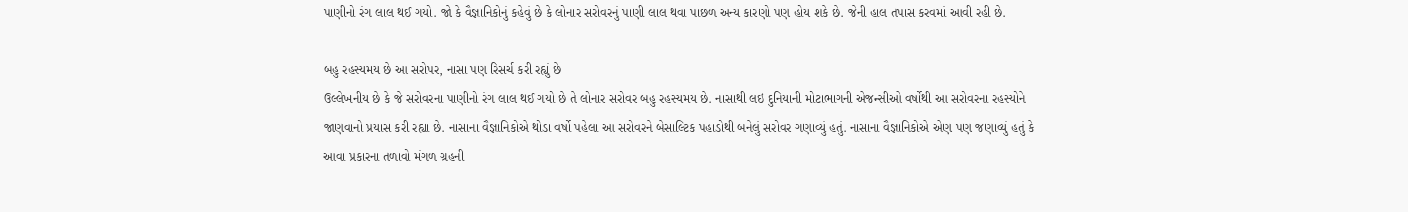પાણીનો રંગ લાલ થઈ ગયો. જો કે વૈજ્ઞાનિકોનું કહેવું છે કે લોનાર સરોવરનું પાણી લાલ થવા પાછળ અન્ય કારણો પણ હોય શકે છે. જેની હાલ તપાસ કરવમાં આવી રહી છે.

બહુ રહસ્યમય છે આ સરોપર, નાસા પણ રિસર્ચ કરી રહ્યું છે
ઉલ્લેખનીય છે કે જે સરોવરના પાણીનો રંગ લાલ થઈ ગયો છે તે લોનાર સરોવર બહુ રહસ્યમય છે. નાસાથી લઇ દુનિયાની મોટાભાગની એજન્સીઓ વર્ષોથી આ સરોવરના રહસ્યોને જાણવાનો પ્રયાસ કરી રહ્યા છે. નાસાના વૈજ્ઞાનિકોએ થોડા વર્ષો પહેલા આ સરોવરને બેસાલ્ટિક પહાડોથી બનેલું સરોવર ગણાવ્યું હતું. નાસાના વૈજ્ઞાનિકોએ એણ પણ જણાવ્યું હતું કે આવા પ્રકારના તળાવો મંગળ ગ્રહની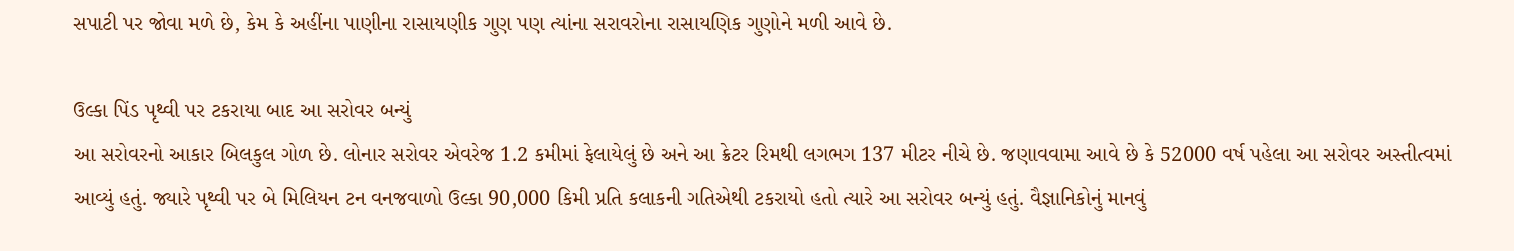સપાટી પર જોવા મળે છે, કેમ કે અહીંના પાણીના રાસાયણીક ગુણ પણ ત્યાંના સરાવરોના રાસાયણિક ગુણોને મળી આવે છે.

ઉલ્કા પિંડ પૃથ્વી પર ટકરાયા બાદ આ સરોવર બન્યું
આ સરોવરનો આકાર બિલકુલ ગોળ છે. લોનાર સરોવર એવરેજ 1.2 કમીમાં ફેલાયેલું છે અને આ ક્રેટર રિમથી લગભગ 137 મીટર નીચે છે. જણાવવામા આવે છે કે 52000 વર્ષ પહેલા આ સરોવર અસ્તીત્વમાં આવ્યું હતું. જ્યારે પૃથ્વી પર બે મિલિયન ટન વનજવાળો ઉલ્કા 90,000 કિમી પ્રતિ કલાકની ગતિએથી ટકરાયો હતો ત્યારે આ સરોવર બન્યું હતું. વૈજ્ઞાનિકોનું માનવું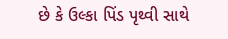છે કે ઉલ્કા પિંડ પૃથ્વી સાથે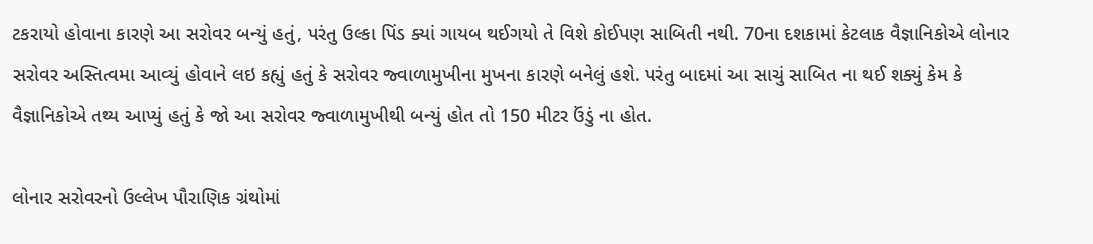ટકરાયો હોવાના કારણે આ સરોવર બન્યું હતું, પરંતુ ઉલ્કા પિંડ ક્યાં ગાયબ થઈગયો તે વિશે કોઈપણ સાબિતી નથી. 70ના દશકામાં કેટલાક વૈજ્ઞાનિકોએ લોનાર સરોવર અસ્તિત્વમા આવ્યું હોવાને લઇ કહ્યું હતું કે સરોવર જ્વાળામુખીના મુખના કારણે બનેલું હશે. પરંતુ બાદમાં આ સાચું સાબિત ના થઈ શક્યું કેમ કે વૈજ્ઞાનિકોએ તથ્ય આપ્યું હતું કે જો આ સરોવર જ્વાળામુખીથી બન્યું હોત તો 150 મીટર ઉંડું ના હોત.

લોનાર સરોવરનો ઉલ્લેખ પૌરાણિક ગ્રંથોમાં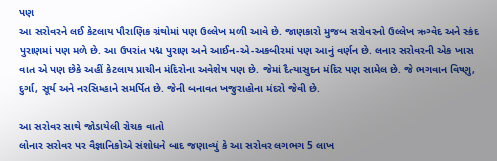પણ
આ સરોવરને લઈ કેટલાય પૌરાણિક ગ્રંથોમાં પણ ઉલ્લેખ મળી આવે છે. જાણકારો મુજબ સરોવરનો ઉલ્લેખ ઋગ્વેદ અને સ્કંદ પુરાણમાં પણ મળે છે. આ ઉપરાંત પદ્મ પુરાણ અને આઈન-એ-અકબીરમાં પણ આનું વર્ણન છે. લનાર સરોવરની એક ખાસ વાત એ પણ છેકે અહીં કેટલાય પ્રાચીન મંદિરોના અવેશેષ પણ છે. જેમાં દૈત્યાસુદન મંદિર પણ સામેલ છે. જે ભગવાન વિષ્ણુ, દુર્ગા, સૂર્ય અને નરસિમ્હાને સમર્પિત છે. જેની બનાવત ખજુરાહોના મંદરો જેવી છે.

આ સરોવર સાથે જોડાયેલી રોચક વાતો
લોનાર સરોવર પર વૈજ્ઞાનિકોએ સંશોધને બાદ જણાવ્યું કે આ સરોવર લગભગ 5 લાખ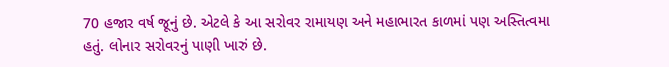70 હજાર વર્ષ જૂનું છે. એટલે કે આ સરોવર રામાયણ અને મહાભારત કાળમાં પણ અસ્તિત્વમા હતું. લોનાર સરોવરનું પાણી ખારું છે.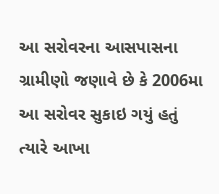આ સરોવરના આસપાસના ગ્રામીણો જણાવે છે કે 2006મા આ સરોવર સુકાઇ ગયું હતું ત્યારે આખા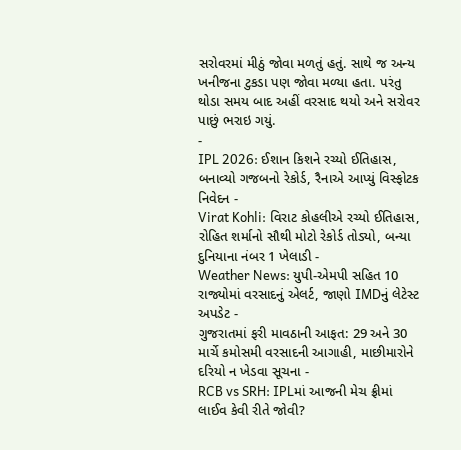સરોવરમાં મીઠું જોવા મળતું હતું. સાથે જ અન્ય ખનીજના ટુકડા પણ જોવા મળ્યા હતા. પરંતુ થોડા સમય બાદ અહીં વરસાદ થયો અને સરોવર પાછું ભરાઇ ગયું.
-
IPL 2026: ઈશાન કિશને રચ્યો ઈતિહાસ, બનાવ્યો ગજબનો રેકોર્ડ, રૈનાએ આપ્યું વિસ્ફોટક નિવેદન -
Virat Kohli: વિરાટ કોહલીએ રચ્યો ઈતિહાસ, રોહિત શર્માનો સૌથી મોટો રેકોર્ડ તોડ્યો, બન્યા દુનિયાના નંબર 1 ખેલાડી -
Weather News: યુપી-એમપી સહિત 10 રાજ્યોમાં વરસાદનું એલર્ટ, જાણો IMDનું લેટેસ્ટ અપડેટ -
ગુજરાતમાં ફરી માવઠાની આફત: 29 અને 30 માર્ચે કમોસમી વરસાદની આગાહી, માછીમારોને દરિયો ન ખેડવા સૂચના -
RCB vs SRH: IPLમાં આજની મેચ ફ્રીમાં લાઈવ કેવી રીતે જોવી?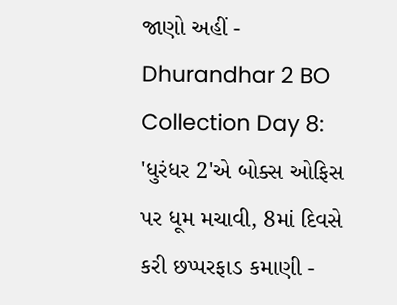જાણો અહીં -
Dhurandhar 2 BO Collection Day 8: 'ધુરંધર 2'એ બોક્સ ઓફિસ પર ધૂમ મચાવી, 8માં દિવસે કરી છપ્પરફાડ કમાણી -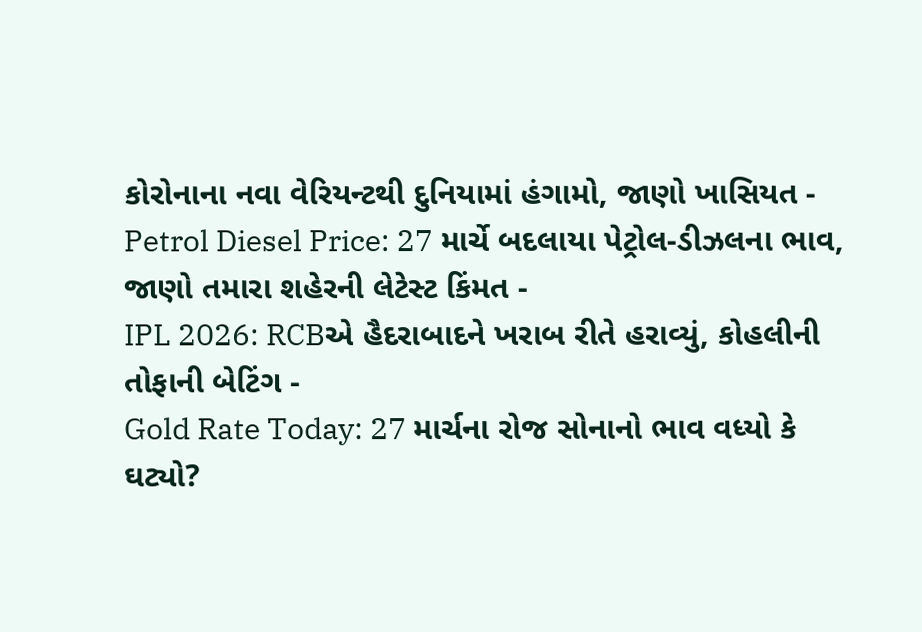કોરોનાના નવા વેરિયન્ટથી દુનિયામાં હંગામો, જાણો ખાસિયત -
Petrol Diesel Price: 27 માર્ચે બદલાયા પેટ્રોલ-ડીઝલના ભાવ, જાણો તમારા શહેરની લેટેસ્ટ કિંમત -
IPL 2026: RCBએ હૈદરાબાદને ખરાબ રીતે હરાવ્યું, કોહલીની તોફાની બેટિંગ -
Gold Rate Today: 27 માર્ચના રોજ સોનાનો ભાવ વધ્યો કે ઘટ્યો?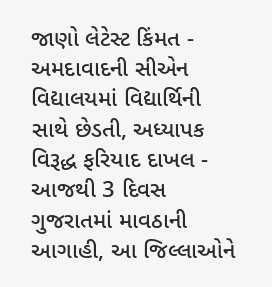જાણો લેટેસ્ટ કિંમત -
અમદાવાદની સીએન વિદ્યાલયમાં વિદ્યાર્થિની સાથે છેડતી, અધ્યાપક વિરૂદ્ધ ફરિયાદ દાખલ -
આજથી 3 દિવસ ગુજરાતમાં માવઠાની આગાહી, આ જિલ્લાઓને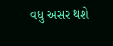વધુ અસર થશે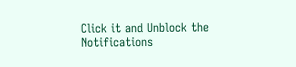Click it and Unblock the Notifications